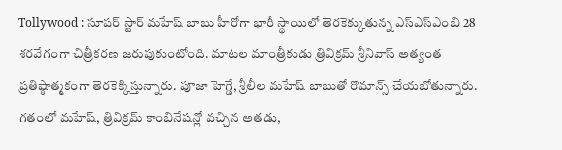Tollywood : సూపర్ స్టార్ మహేష్ బాబు హీరోగా భారీ స్థాయిలో తెరకెక్కుతున్న ఎస్ఎస్ఎంబి 28 శరవేగంగా చిత్రీకరణ జరుపుకుంటోంది. మాటల మాంత్రీకుడు త్రివిక్రమ్ శ్రీనివాస్ అత్యంత ప్రతిష్ఠాత్మకంగా తెరకెక్కిస్తున్నారు. పూజా హెగ్డే, శ్రీలీల మహేష్ బాబుతో రొమాన్స్ చేయబోతున్నారు. గతంలో మహేష్, త్రివిక్రమ్ కాంబినేషన్లో వచ్చిన అతడు,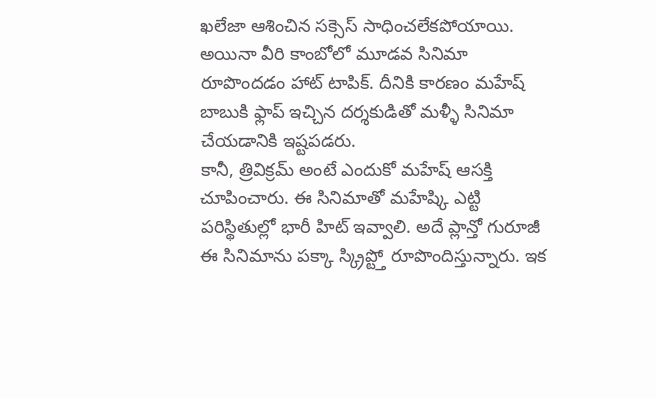ఖలేజా ఆశించిన సక్సెస్ సాధించలేకపోయాయి. అయినా వీరి కాంబోలో మూడవ సినిమా రూపొందడం హాట్ టాపిక్. దీనికి కారణం మహేష్ బాబుకి ఫ్లాప్ ఇచ్చిన దర్శకుడితో మళ్ళీ సినిమా చేయడానికి ఇష్టపడరు.
కానీ, త్రివిక్రమ్ అంటే ఎందుకో మహేష్ ఆసక్తి చూపించారు. ఈ సినిమాతో మహేష్కి ఎట్టి పరిస్థితుల్లో భారీ హిట్ ఇవ్వాలి. అదే ప్లాన్తో గురూజీ ఈ సినిమాను పక్కా స్క్రిప్ట్తో రూపొందిస్తున్నారు. ఇక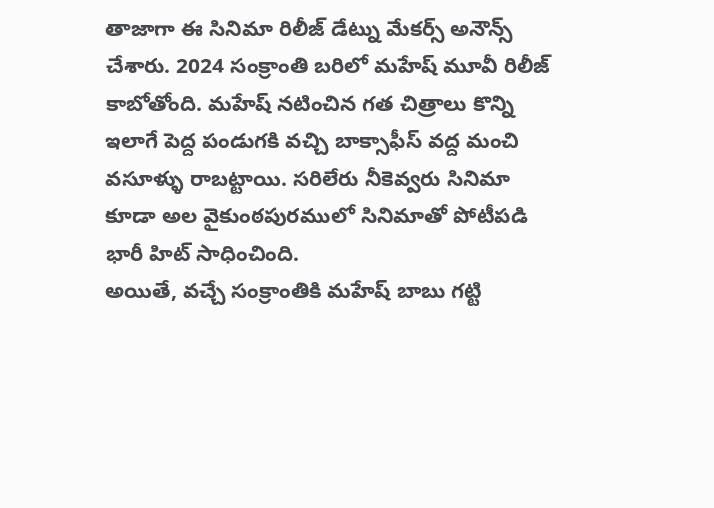తాజాగా ఈ సినిమా రిలీజ్ డేట్ను మేకర్స్ అనౌన్స్ చేశారు. 2024 సంక్రాంతి బరిలో మహేష్ మూవీ రిలీజ్ కాబోతోంది. మహేష్ నటించిన గత చిత్రాలు కొన్ని ఇలాగే పెద్ద పండుగకి వచ్చి బాక్సాఫీస్ వద్ద మంచి వసూళ్ళు రాబట్టాయి. సరిలేరు నీకెవ్వరు సినిమా కూడా అల వైకుంఠపురములో సినిమాతో పోటీపడి భారీ హిట్ సాధించింది.
అయితే, వచ్చే సంక్రాంతికి మహేష్ బాబు గట్టి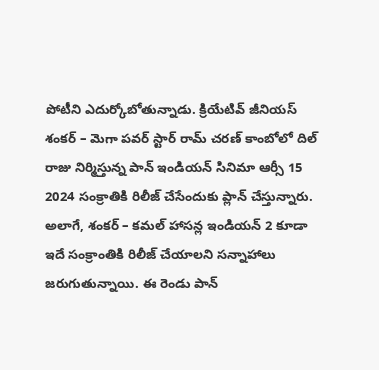పోటీని ఎదుర్కోబోతున్నాడు. క్రియేటివ్ జీనియస్ శంకర్ – మెగా పవర్ స్టార్ రామ్ చరణ్ కాంబోలో దిల్ రాజు నిర్మిస్తున్న పాన్ ఇండియన్ సినిమా ఆర్సీ 15 2024 సంక్రాతికి రిలీజ్ చేసేందుకు ప్లాన్ చేస్తున్నారు. అలాగే, శంకర్ – కమల్ హాసన్ల ఇండియన్ 2 కూడా ఇదే సంక్రాంతికి రిలీజ్ చేయాలని సన్నాహాలు జరుగుతున్నాయి. ఈ రెండు పాన్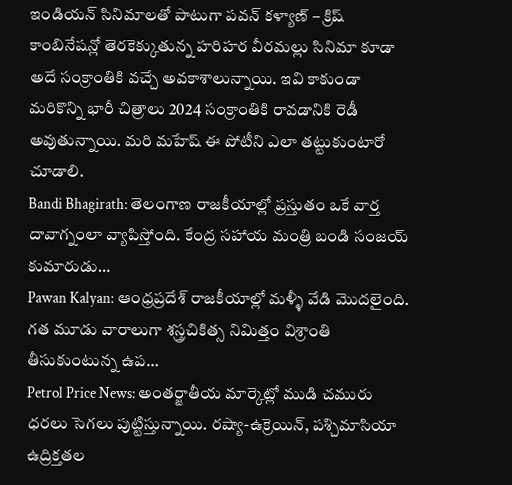ఇండియన్ సినిమాలతో పాటుగా పవన్ కళ్యాణ్ – క్రిష్ కాంబినేషన్లో తెరకెక్కుతున్న హరిహర వీరమల్లు సినిమా కూడా అదే సంక్రాంతికి వచ్చే అవకాశాలున్నాయి. ఇవి కాకుండా మరికొన్ని భారీ చిత్రాలు 2024 సంక్రాంతికి రావడానికి రెడీ అవుతున్నాయి. మరి మహేష్ ఈ పోటీని ఎలా తట్టుకుంటారో చూడాలి.
Bandi Bhagirath: తెలంగాణ రాజకీయాల్లో ప్రస్తుతం ఒకే వార్త దావాగ్నంలా వ్యాపిస్తోంది. కేంద్ర సహాయ మంత్రి బండి సంజయ్ కుమారుడు…
Pawan Kalyan: ఆంధ్రప్రదేశ్ రాజకీయాల్లో మళ్ళీ వేడి మొదలైంది. గత మూడు వారాలుగా శస్త్రచికిత్స నిమిత్తం విశ్రాంతి తీసుకుంటున్న ఉప…
Petrol Price News: అంతర్జాతీయ మార్కెట్లో ముడి చమురు ధరలు సెగలు పుట్టిస్తున్నాయి. రష్యా-ఉక్రెయిన్, పశ్చిమాసియా ఉద్రిక్తతల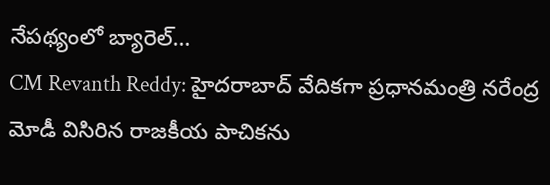నేపథ్యంలో బ్యారెల్…
CM Revanth Reddy: హైదరాబాద్ వేదికగా ప్రధానమంత్రి నరేంద్ర మోడీ విసిరిన రాజకీయ పాచికను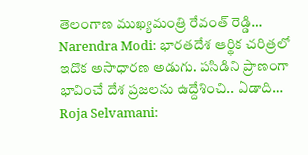తెలంగాణ ముఖ్యమంత్రి రేవంత్ రెడ్డి…
Narendra Modi: భారతదేశ ఆర్థిక చరిత్రలో ఇదొక అసాధారణ అడుగు. పసిడిని ప్రాణంగా భావించే దేశ ప్రజలను ఉద్దేశించి.. ఏడాది…
Roja Selvamani: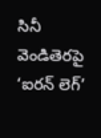సినీ వెండితెరపై ‘ఐరన్ లెగ్’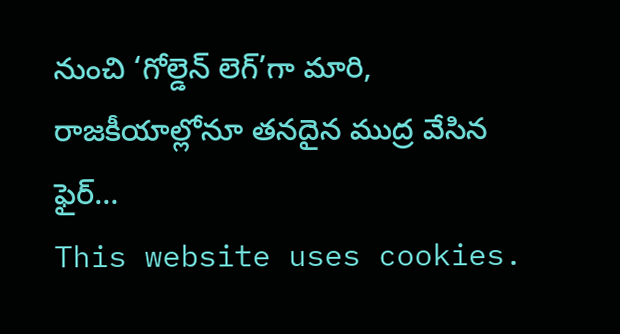నుంచి ‘గోల్డెన్ లెగ్’గా మారి, రాజకీయాల్లోనూ తనదైన ముద్ర వేసిన ఫైర్…
This website uses cookies.